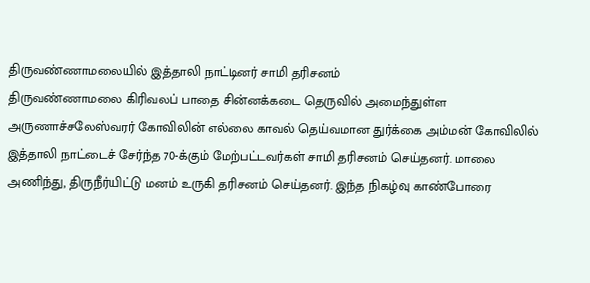திருவண்ணாமலையில் இத்தாலி நாட்டினர் சாமி தரிசனம்
திருவண்ணாமலை கிரிவலப் பாதை சின்னக்கடை தெருவில் அமைந்துள்ள அருணாச்சலேஸ்வரர் கோவிலின் எல்லை காவல் தெய்வமான துர்க்கை அம்மன் கோவிலில் இத்தாலி நாட்டைச் சேர்ந்த 70-க்கும் மேற்பட்டவர்கள் சாமி தரிசனம் செய்தனர். மாலை அணிந்து, திருநீர்யிட்டு மனம் உருகி தரிசனம் செய்தனர். இந்த நிகழ்வு காண்போரை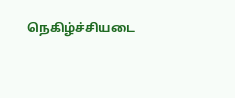நெகிழ்ச்சியடை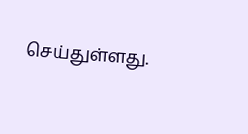செய்துள்ளது.